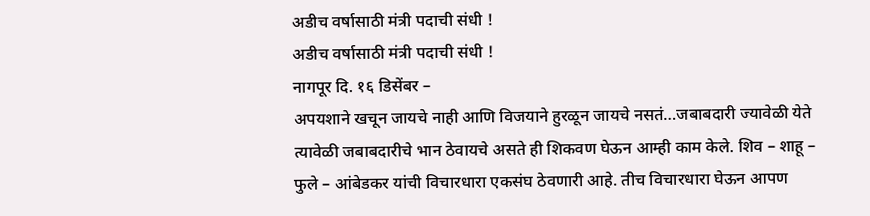अडीच वर्षासाठी मंत्री पदाची संधी !
अडीच वर्षासाठी मंत्री पदाची संधी !
नागपूर दि. १६ डिसेंबर –
अपयशाने खचून जायचे नाही आणि विजयाने हुरळून जायचे नसतं…जबाबदारी ज्यावेळी येते त्यावेळी जबाबदारीचे भान ठेवायचे असते ही शिकवण घेऊन आम्ही काम केले. शिव – शाहू – फुले – आंबेडकर यांची विचारधारा एकसंघ ठेवणारी आहे. तीच विचारधारा घेऊन आपण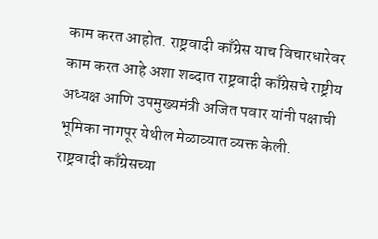काम करत आहोत. राष्ट्रवादी काँग्रेस याच विचारधारेवर काम करत आहे अशा शब्दात राष्ट्रवादी काँग्रेसचे राष्ट्रीय अध्यक्ष आणि उपमुख्यमंत्री अजित पवार यांनी पक्षाची भूमिका नागपूर येथील मेळाव्यात व्यक्त केली.
राष्ट्रवादी काँग्रेसच्या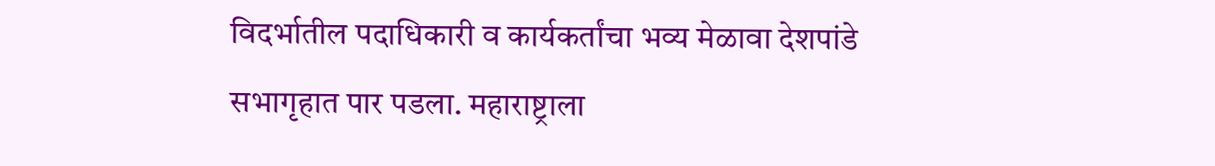विदर्भातील पदाधिकारी व कार्यकर्तांचा भव्य मेळावा देशपांडे सभागृहात पार पडला. महाराष्ट्राला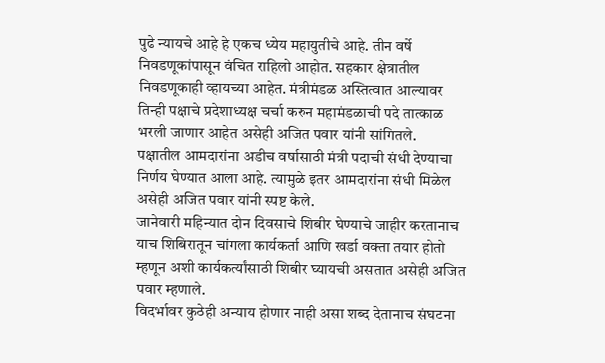पुढे न्यायचे आहे हे एकच ध्येय महायुतीचे आहे. तीन वर्षे निवडणूकांपासून वंचित राहिलो आहोत. सहकार क्षेत्रातील निवडणूकाही व्हायच्या आहेत. मंत्रीमंडळ अस्तित्वात आल्यावर तिन्ही पक्षाचे प्रदेशाध्यक्ष चर्चा करुन महामंडळाची पदे तात्काळ भरली जाणार आहेत असेही अजित पवार यांनी सांगितले.
पक्षातील आमदारांना अडीच वर्षासाठी मंत्री पदाची संधी देण्याचा निर्णय घेण्यात आला आहे. त्यामुळे इतर आमदारांना संधी मिळेल असेही अजित पवार यांनी स्पष्ट केले.
जानेवारी महिन्यात दोन दिवसाचे शिबीर घेण्याचे जाहीर करतानाच याच शिबिरातून चांगला कार्यकर्ता आणि खर्डा वक्ता तयार होतो म्हणून अशी कार्यकर्त्यांसाठी शिबीर घ्यायची असतात असेही अजित पवार म्हणाले.
विदर्भावर कुठेही अन्याय होणार नाही असा शब्द देतानाच संघटना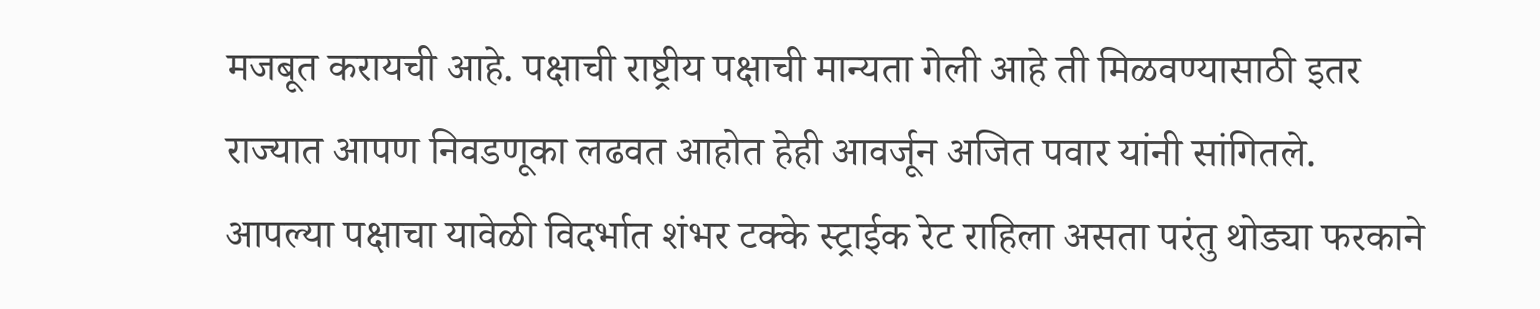मजबूत करायची आहे. पक्षाची राष्ट्रीय पक्षाची मान्यता गेली आहे ती मिळवण्यासाठी इतर राज्यात आपण निवडणूका लढवत आहोत हेही आवर्जून अजित पवार यांनी सांगितले.
आपल्या पक्षाचा यावेळी विदर्भात शंभर टक्के स्ट्राईक रेट राहिला असता परंतु थोड्या फरकाने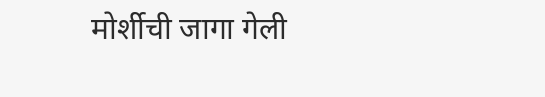मोर्शीची जागा गेली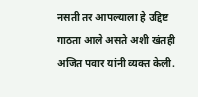नसती तर आपल्याला हे उद्दिष्ट गाठता आले असते अशी खंतही अजित पवार यांनी व्यक्त केली.